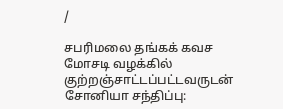/

சபரிமலை தங்கக் கவச மோசடி வழக்கில் குற்றஞ்சாட்டப்பட்டவருடன் சோனியா சந்திப்பு: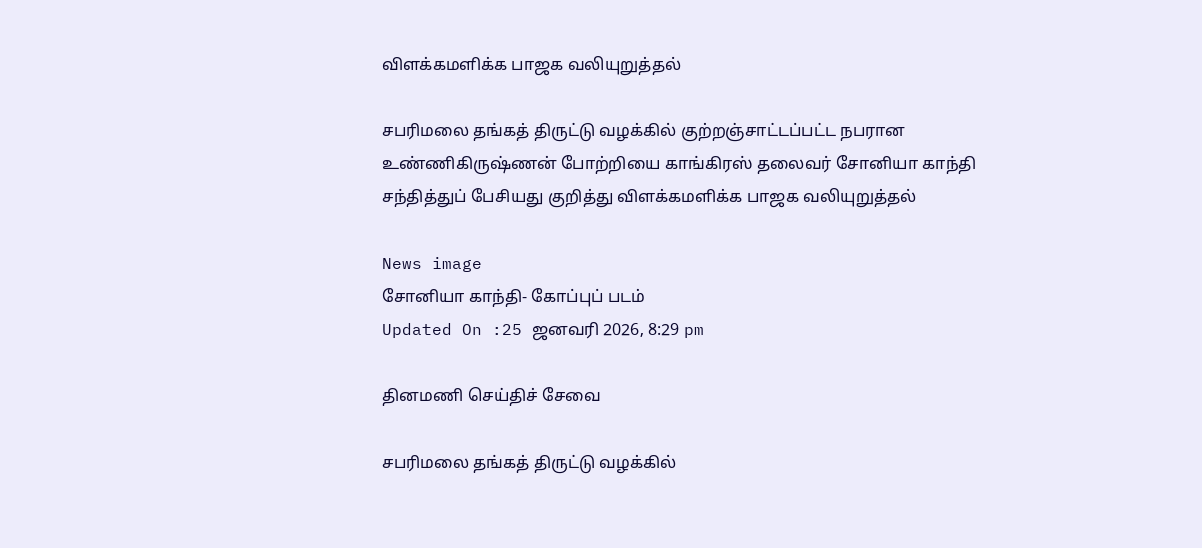விளக்கமளிக்க பாஜக வலியுறுத்தல்

சபரிமலை தங்கத் திருட்டு வழக்கில் குற்றஞ்சாட்டப்பட்ட நபரான உண்ணிகிருஷ்ணன் போற்றியை காங்கிரஸ் தலைவர் சோனியா காந்தி சந்தித்துப் பேசியது குறித்து விளக்கமளிக்க பாஜக வலியுறுத்தல்

News image
சோனியா காந்தி- கோப்புப் படம்
Updated On :25 ஜனவரி 2026, 8:29 pm

தினமணி செய்திச் சேவை

சபரிமலை தங்கத் திருட்டு வழக்கில்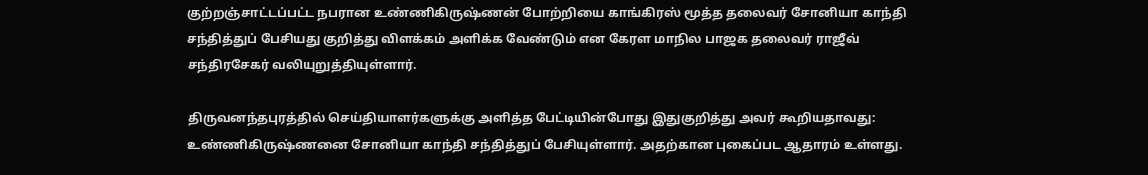குற்றஞ்சாட்டப்பட்ட நபரான உண்ணிகிருஷ்ணன் போற்றியை காங்கிரஸ் மூத்த தலைவர் சோனியா காந்தி சந்தித்துப் பேசியது குறித்து விளக்கம் அளிக்க வேண்டும் என கேரள மாநில பாஜக தலைவர் ராஜீவ் சந்திரசேகர் வலியுறுத்தியுள்ளார்.

திருவனந்தபுரத்தில் செய்தியாளர்களுக்கு அளித்த பேட்டியின்போது இதுகுறித்து அவர் கூறியதாவது: உண்ணிகிருஷ்ணனை சோனியா காந்தி சந்தித்துப் பேசியுள்ளார். அதற்கான புகைப்பட ஆதாரம் உள்ளது.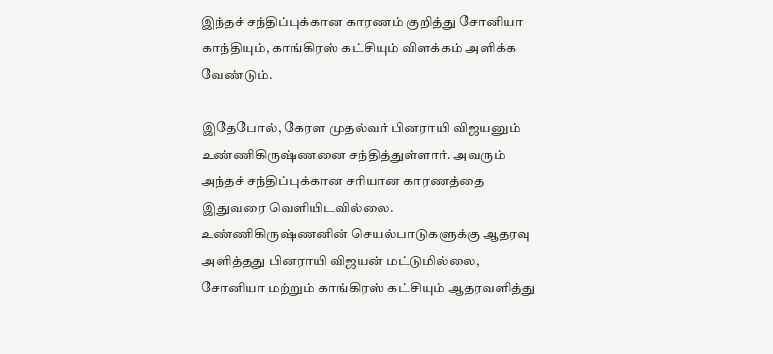இந்தச் சந்திப்புக்கான காரணம் குறித்து சோனியா காந்தியும், காங்கிரஸ் கட்சியும் விளக்கம் அளிக்க வேண்டும்.

இதேபோல், கேரள முதல்வர் பினராயி விஜயனும் உண்ணிகிருஷ்ணனை சந்தித்துள்ளார். அவரும் அந்தச் சந்திப்புக்கான சரியான காரணத்தை இதுவரை வெளியிடவில்லை. உண்ணிகிருஷ்ணனின் செயல்பாடுகளுக்கு ஆதரவு அளித்தது பினராயி விஜயன் மட்டுமில்லை, சோனியா மற்றும் காங்கிரஸ் கட்சியும் ஆதரவளித்து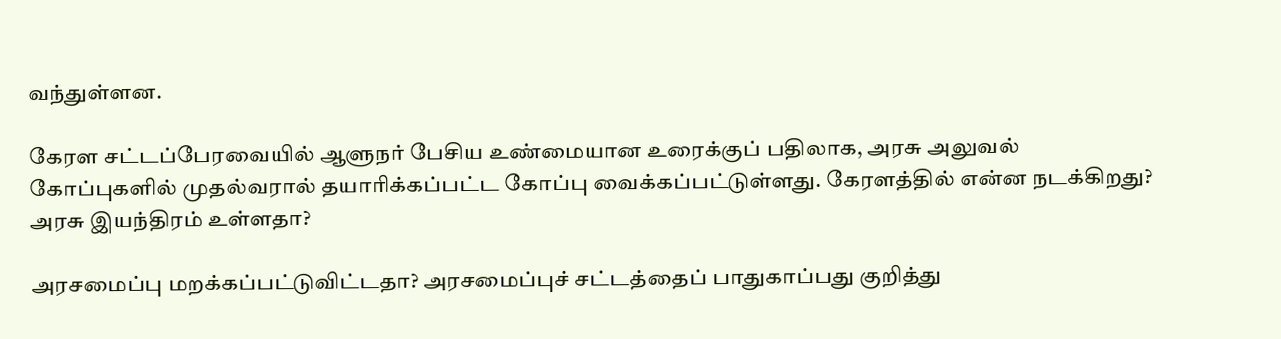வந்துள்ளன.

கேரள சட்டப்பேரவையில் ஆளுநர் பேசிய உண்மையான உரைக்குப் பதிலாக, அரசு அலுவல் கோப்புகளில் முதல்வரால் தயாரிக்கப்பட்ட கோப்பு வைக்கப்பட்டுள்ளது. கேரளத்தில் என்ன நடக்கிறது? அரசு இயந்திரம் உள்ளதா?

அரசமைப்பு மறக்கப்பட்டுவிட்டதா? அரசமைப்புச் சட்டத்தைப் பாதுகாப்பது குறித்து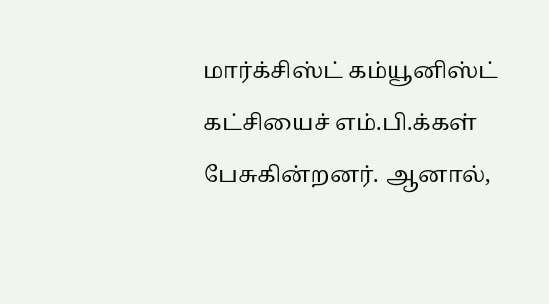மார்க்சிஸ்ட் கம்யூனிஸ்ட் கட்சியைச் எம்.பி.க்கள் பேசுகின்றனர். ஆனால்,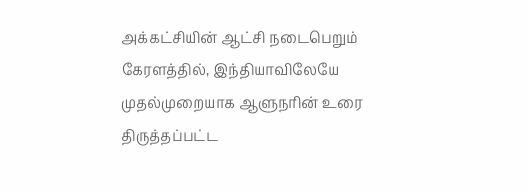அக்கட்சியின் ஆட்சி நடைபெறும் கேரளத்தில், இந்தியாவிலேயே முதல்முறையாக ஆளுநரின் உரை திருத்தப்பட்ட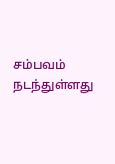சம்பவம் நடந்துள்ளது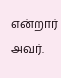என்றார் அவர்.